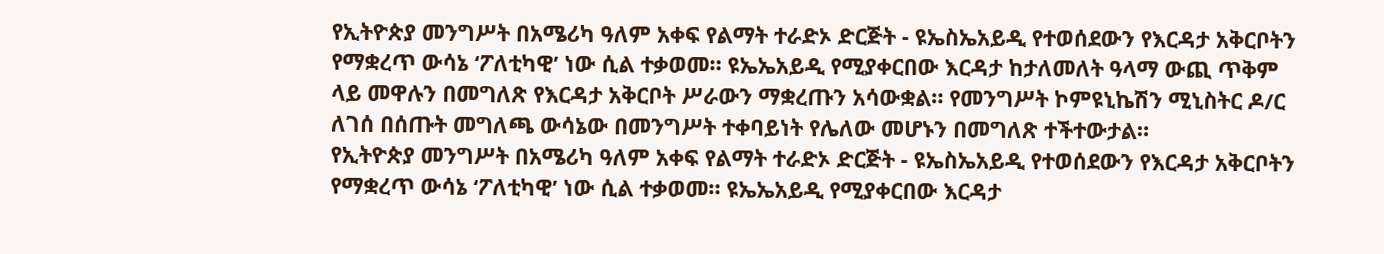የኢትዮጵያ መንግሥት በአሜሪካ ዓለም አቀፍ የልማት ተራድኦ ድርጅት - ዩኤስኤአይዲ የተወሰደውን የእርዳታ አቅርቦትን የማቋረጥ ውሳኔ ‘ፖለቲካዊ’ ነው ሲል ተቃወመ። ዩኤኤአይዲ የሚያቀርበው እርዳታ ከታለመለት ዓላማ ውጪ ጥቅም ላይ መዋሉን በመግለጽ የእርዳታ አቅርቦት ሥራውን ማቋረጡን አሳውቋል። የመንግሥት ኮምዩኒኬሽን ሚኒስትር ዶ/ር ለገሰ በሰጡት መግለጫ ውሳኔው በመንግሥት ተቀባይነት የሌለው መሆኑን በመግለጽ ተችተውታል።
የኢትዮጵያ መንግሥት በአሜሪካ ዓለም አቀፍ የልማት ተራድኦ ድርጅት - ዩኤስኤአይዲ የተወሰደውን የእርዳታ አቅርቦትን የማቋረጥ ውሳኔ ‘ፖለቲካዊ’ ነው ሲል ተቃወመ። ዩኤኤአይዲ የሚያቀርበው እርዳታ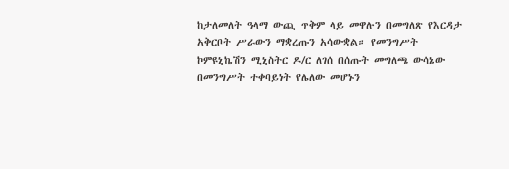ከታለመለት ዓላማ ውጪ ጥቅም ላይ መዋሉን በመግለጽ የእርዳታ አቅርቦት ሥራውን ማቋረጡን አሳውቋል። የመንግሥት ኮምዩኒኬሽን ሚኒስትር ዶ/ር ለገሰ በሰጡት መግለጫ ውሳኔው በመንግሥት ተቀባይነት የሌለው መሆኑን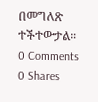በመግለጽ ተችተውታል።
0 Comments
0 Shares